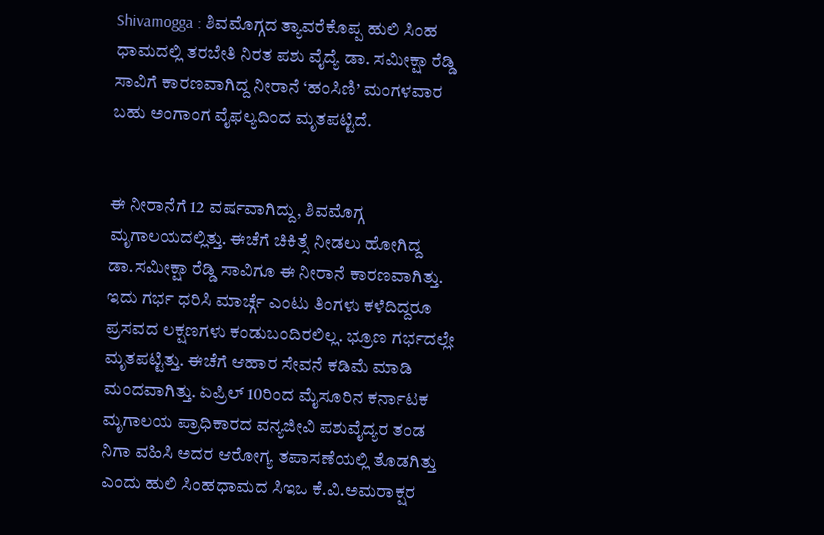Shivamogga : ಶಿವಮೊಗ್ಗದ ತ್ಯಾವರೆಕೊಪ್ಪ ಹುಲಿ ಸಿಂಹ ಧಾಮದಲ್ಲಿ ತರಬೇತಿ ನಿರತ ಪಶು ವೈದ್ಯೆ ಡಾ. ಸಮೀಕ್ಷಾ ರೆಡ್ಡಿ ಸಾವಿಗೆ ಕಾರಣವಾಗಿದ್ದ ನೀರಾನೆ ‘ಹಂಸಿಣಿ’ ಮಂಗಳವಾರ ಬಹು ಅಂಗಾಂಗ ವೈಫಲ್ಯದಿಂದ ಮೃತಪಟ್ಟಿದೆ.


ಈ ನೀರಾನೆಗೆ 12 ವರ್ಷವಾಗಿದ್ದು, ಶಿವಮೊಗ್ಗ ಮೃಗಾಲಯದಲ್ಲಿತ್ತು. ಈಚೆಗೆ ಚಿಕಿತ್ಸೆ ನೀಡಲು ಹೋಗಿದ್ದ ಡಾ.ಸಮೀಕ್ಷಾ ರೆಡ್ಡಿ ಸಾವಿಗೂ ಈ ನೀರಾನೆ ಕಾರಣವಾಗಿತ್ತು. ಇದು ಗರ್ಭ ಧರಿಸಿ ಮಾರ್ಚ್ಗೆ ಎಂಟು ತಿಂಗಳು ಕಳೆದಿದ್ದರೂ ಪ್ರಸವದ ಲಕ್ಷಣಗಳು ಕಂಡುಬಂದಿರಲಿಲ್ಲ. ಭ್ರೂಣ ಗರ್ಭದಲ್ಲೇ ಮೃತಪಟ್ಟಿತ್ತು. ಈಚೆಗೆ ಆಹಾರ ಸೇವನೆ ಕಡಿಮೆ ಮಾಡಿ ಮಂದವಾಗಿತ್ತು. ಏಪ್ರಿಲ್ 10ರಿಂದ ಮೈಸೂರಿನ ಕರ್ನಾಟಕ ಮೃಗಾಲಯ ಪ್ರಾಧಿಕಾರದ ವನ್ಯಜೀವಿ ಪಶುವೈದ್ಯರ ತಂಡ ನಿಗಾ ವಹಿಸಿ ಅದರ ಆರೋಗ್ಯ ತಪಾಸಣೆಯಲ್ಲಿ ತೊಡಗಿತ್ತು ಎಂದು ಹುಲಿ ಸಿಂಹಧಾಮದ ಸಿಇಒ ಕೆ.ವಿ.ಅಮರಾಕ್ಷರ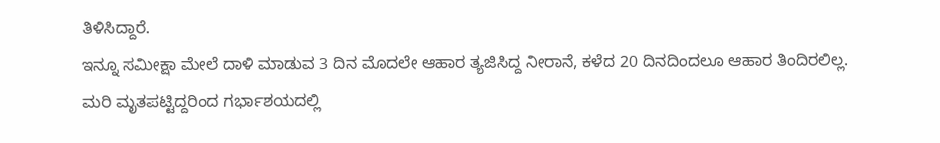ತಿಳಿಸಿದ್ದಾರೆ.
ಇನ್ನೂ ಸಮೀಕ್ಷಾ ಮೇಲೆ ದಾಳಿ ಮಾಡುವ 3 ದಿನ ಮೊದಲೇ ಆಹಾರ ತ್ಯಜಿಸಿದ್ದ ನೀರಾನೆ, ಕಳೆದ 20 ದಿನದಿಂದಲೂ ಆಹಾರ ತಿಂದಿರಲಿಲ್ಲ. ಮರಿ ಮೃತಪಟ್ಟಿದ್ದರಿಂದ ಗರ್ಭಾಶಯದಲ್ಲಿ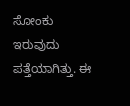ಸೋಂಕು ಇರುವುದು ಪತ್ತೆಯಾಗಿತ್ತು. ಈ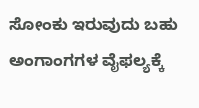ಸೋಂಕು ಇರುವುದು ಬಹು ಅಂಗಾಂಗಗಳ ವೈಫಲ್ಯಕ್ಕೆ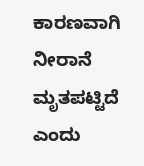ಕಾರಣವಾಗಿ ನೀರಾನೆ ಮೃತಪಟ್ಟಿದೆ ಎಂದು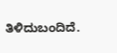ತಿಳಿದುಬಂದಿದೆ.